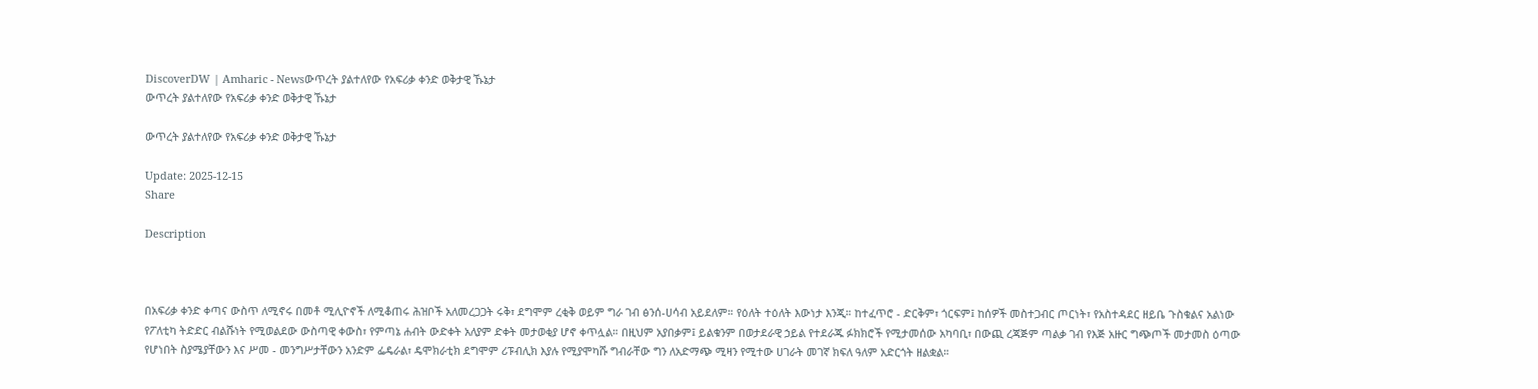DiscoverDW | Amharic - Newsውጥረት ያልተለየው የአፍሪቃ ቀንድ ወቅታዊ ኹኔታ
ውጥረት ያልተለየው የአፍሪቃ ቀንድ ወቅታዊ ኹኔታ

ውጥረት ያልተለየው የአፍሪቃ ቀንድ ወቅታዊ ኹኔታ

Update: 2025-12-15
Share

Description



በአፍሪቃ ቀንድ ቀጣና ውስጥ ለሚኖሩ በመቶ ሚሊዮኖች ለሚቆጠሩ ሕዝቦች አለመረጋጋት ሩቅ፣ ደግሞም ረቂቅ ወይም ግራ ገብ ፅንሰ-ሀሳብ አይደለም። የዕለት ተዕለት እውነታ እንጂ። ከተፈጥሮ - ድርቅም፣ ጎርፍም፤ ከሰዎች መስተጋብር ጦርነት፣ የአስተዳደር ዘይቤ ጉስቁልና አልነው የፖለቲካ ትድድር ብልሹነት የሚወልደው ውስጣዊ ቀውስ፣ የምጣኔ ሐብት ውድቀት አለያም ድቀት መታወቂያ ሆኖ ቀጥሏል። በዚህም አያበቃም፤ ይልቁንም በወታደራዊ ኃይል የተደራጁ ፉክክሮች የሚታመሰው አካባቢ፣ በውጪ ረጃጅም ጣልቃ ገብ የእጅ አዙር ግጭጦች መታመስ ዕጣው የሆነበት ስያሜያቸውን እና ሥመ - መንግሥታቸውን አንድም ፌዴራል፣ ዴሞክራቲክ ደግሞም ሪፑብሊክ እያሉ የሚያሞካሹ ግብራቸው ግን ለአድማጭ ሚዛን የሚተው ሀገራት መገኛ ክፍለ ዓለም አድርጎት ዘልቋል።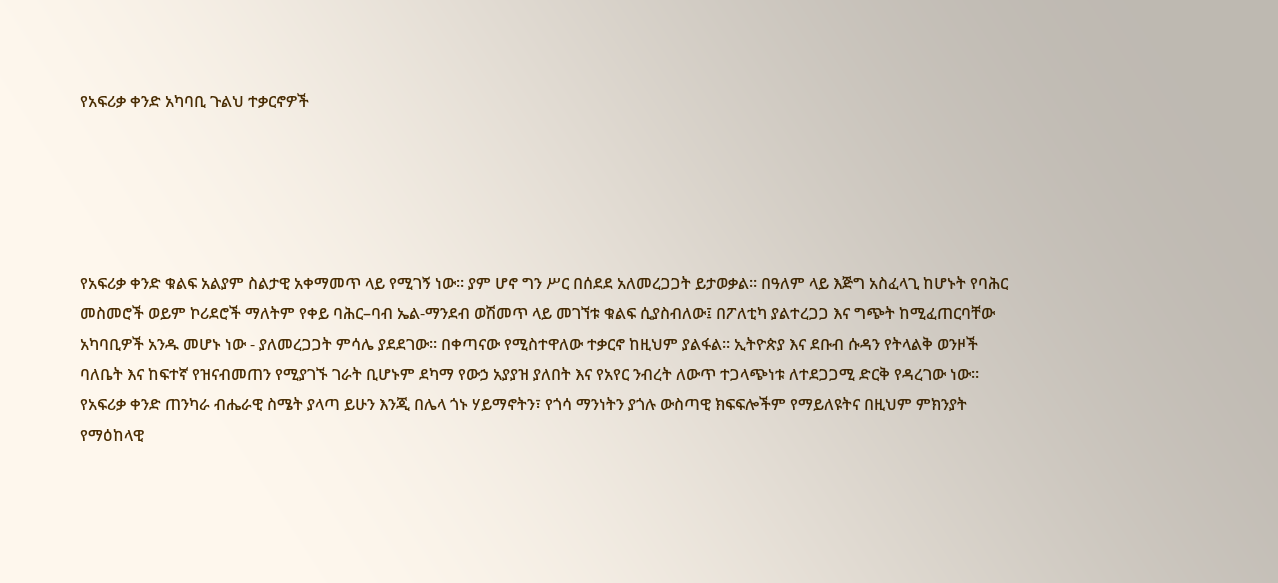የአፍሪቃ ቀንድ አካባቢ ጉልህ ተቃርኖዎች





የአፍሪቃ ቀንድ ቁልፍ አልያም ስልታዊ አቀማመጥ ላይ የሚገኝ ነው። ያም ሆኖ ግን ሥር በሰደደ አለመረጋጋት ይታወቃል። በዓለም ላይ እጅግ አስፈላጊ ከሆኑት የባሕር መስመሮች ወይም ኮሪደሮች ማለትም የቀይ ባሕር–ባብ ኤል-ማንደብ ወሽመጥ ላይ መገኘቱ ቁልፍ ሲያስብለው፤ በፖለቲካ ያልተረጋጋ እና ግጭት ከሚፈጠርባቸው አካባቢዎች አንዱ መሆኑ ነው - ያለመረጋጋት ምሳሌ ያደደገው። በቀጣናው የሚስተዋለው ተቃርኖ ከዚህም ያልፋል። ኢትዮጵያ እና ደቡብ ሱዳን የትላልቅ ወንዞች ባለቤት እና ከፍተኛ የዝናብመጠን የሚያገኙ ገራት ቢሆኑም ደካማ የውኃ አያያዝ ያለበት እና የአየር ንብረት ለውጥ ተጋላጭነቱ ለተደጋጋሚ ድርቅ የዳረገው ነው። የአፍሪቃ ቀንድ ጠንካራ ብሔራዊ ስሜት ያላጣ ይሁን እንጂ በሌላ ጎኑ ሃይማኖትን፣ የጎሳ ማንነትን ያጎሉ ውስጣዊ ክፍፍሎችም የማይለዩትና በዚህም ምክንያት የማዕከላዊ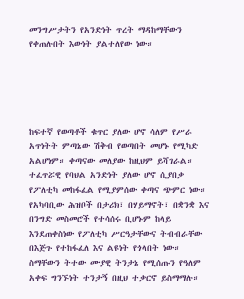መንግሥታትን የአንድነት ጥረት ማዳከማቸውን የቀጠሉበት እውነት ያልተለየው ነው።





ከፍተኛ የወጣቶች ቁጥር ያለው ሆኖ ሳለም የሥራ አጥነትት ምጣኔው ሽቅብ የወጣበት መሆኑ የሚካድ አልሆነም። ቀጣናው መለያው ከዚህም ይሻገራል። ተፈጥሯዊ የባህል አንድነት ያለው ሆኖ ሲያበቃ የፖለቲካ መከፋፈል የሚያምሰው ቀጣና ጭምር ነው። የአካባቢው ሕዝቦች በታሪክ፣ በሃይማኖት፣ በቋንቋ እና በንግድ መስመሮች የተሳሰሩ ቢሆኑም ከላይ እንደጠቀስነው የፖለቲካ ሥርዓታቸውና ትብብራቸው በእጅጉ የተከፋፈለ እና ልዩነት የጎላበት ነው። ስማቸውን ትተው ሙያዊ ትንታኔ የሚሰጡን የዓለም አቀፍ ግንኙነት ተንታኝ በዚህ ተቃርኖ ይስማማሉ።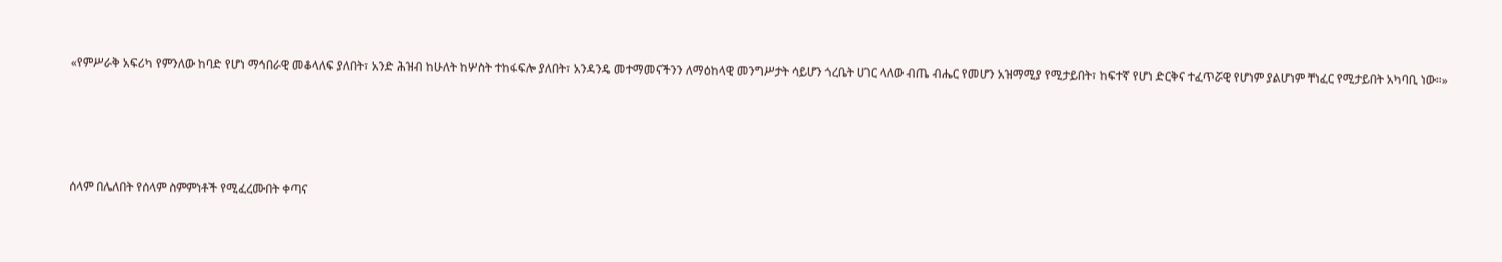«የምሥራቅ አፍሪካ የምንለው ከባድ የሆነ ማኅበራዊ መቆላለፍ ያለበት፣ አንድ ሕዝብ ከሁለት ከሦስት ተከፋፍሎ ያለበት፣ አንዳንዴ መተማመናችንን ለማዕከላዊ መንግሥታት ሳይሆን ጎረቤት ሀገር ላለው ብጤ ብሔር የመሆን አዝማሚያ የሚታይበት፣ ከፍተኛ የሆነ ድርቅና ተፈጥሯዊ የሆነም ያልሆነም ቸነፈር የሚታይበት አካባቢ ነው።»







ሰላም በሌለበት የሰላም ስምምነቶች የሚፈረሙበት ቀጣና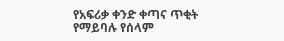የአፍሪቃ ቀንድ ቀጣና ጥቂት የማይባሉ የሰላም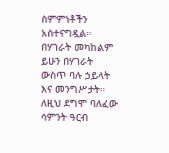ስምምነቶችን አስተናግዷል። በሃገራት መካከልም ይሁን በሃገራት ውስጥ ባሉ ኃይላት እና መንግሥታት። ለዚህ ደግሞ ባለፈው ሳምንት ዓርብ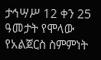ታኅሣሥ 12 ቀን 25 ዓመታት የሞላው የአልጀርስ ስምምነት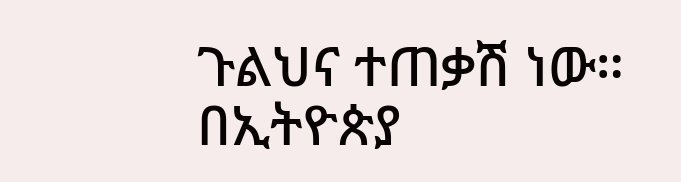ጉልህና ተጠቃሽ ነው። በኢትዮጵያ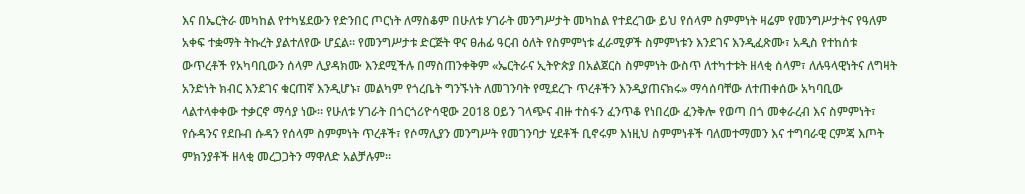እና በኤርትራ መካከል የተካሄደውን የድንበር ጦርነት ለማስቆም በሁለቱ ሃገራት መንግሥታት መካከል የተደረገው ይህ የሰላም ስምምነት ዛሬም የመንግሥታትና የዓለም አቀፍ ተቋማት ትኩረት ያልተለየው ሆኗል። የመንግሥታቱ ድርጅት ዋና ፀሐፊ ዓርብ ዕለት የስምምነቱ ፈራሚዎች ስምምነቱን እንደገና እንዲፈጽሙ፣ አዲስ የተከሰቱ ውጥረቶች የአካባቢውን ሰላም ሊያዳክሙ እንደሚችሉ በማስጠንቀቅም «ኤርትራና ኢትዮጵያ በአልጀርስ ስምምነት ውስጥ ለተካተቱት ዘላቂ ሰላም፣ ለሉዓላዊነትና ለግዛት አንድነት ክብር እንደገና ቁርጠኛ እንዲሆኑ፣ መልካም የጎረቤት ግንኙነት ለመገንባት የሚደረጉ ጥረቶችን እንዲያጠናክሩ» ማሳሰባቸው ለተጠቀሰው አካባቢው ላልተላቀቀው ተቃርኖ ማሳያ ነው። የሁለቱ ሃገራት በጎርጎሪዮሳዊው 2018 ዐይን ገላጭና ብዙ ተስፋን ፈንጥቆ የነበረው ፈንቅሎ የወጣ በጎ መቀራረብ እና ስምምነት፣ የሱዳንና የደቡብ ሱዳን የሰላም ስምምነት ጥረቶች፣ የሶማሊያን መንግሥት የመገንባታ ሂደቶች ቢኖሩም እነዚህ ስምምነቶች ባለመተማመን እና ተግባራዊ ርምጃ እጦት ምክንያቶች ዘላቂ መረጋጋትን ማዋለድ አልቻሉም።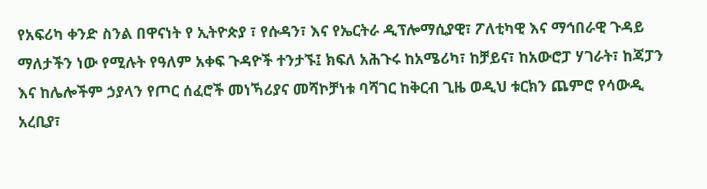የአፍሪካ ቀንድ ስንል በዋናነት የ ኢትዮጵያ ፣ የሱዳን፣ እና የኤርትራ ዲፕሎማሲያዊ፣ ፖለቲካዊ እና ማኅበራዊ ጉዳይ ማለታችን ነው የሚሉት የዓለም አቀፍ ጉዳዮች ተንታኙ፤ ክፍለ አሕጉሩ ከአሜሪካ፣ ከቻይና፣ ከአውሮፓ ሃገራት፣ ከጃፓን እና ከሌሎችም ኃያላን የጦር ሰፈሮች መነኻሪያና መሻኮቻነቱ ባሻገር ከቅርብ ጊዜ ወዲህ ቱርክን ጨምሮ የሳውዲ አረቢያ፣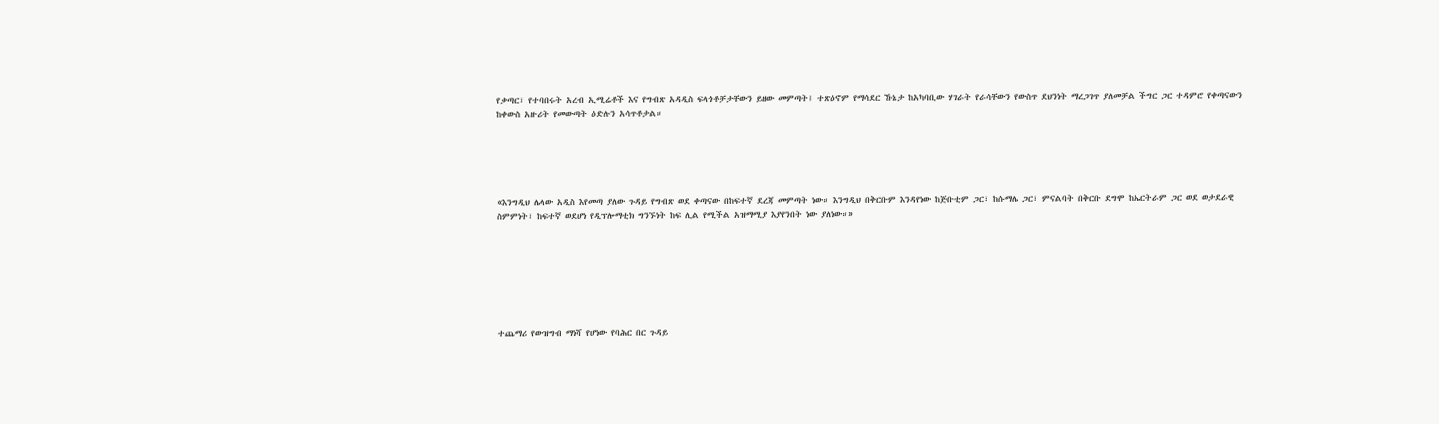የቃጣር፣ የተባበሩት አረብ ኢሚሬቶች እና የግብጽ አዳዲስ ፍላጎቶቻታቸውን ይዘው መምጣት፤ ተጽዕኖም የማሳደር ኹኔታ ከአካባቢው ሃገራት የራሳቸውን የውስጥ ደህንነት ማረጋገጥ ያለመቻል ችግር ጋር ተዳምሮ የቀጣናውን ከቀውስ አዙሪት የመውጣት ዕድሉን አሳጥቶታል።





«እንግዲህ ሌላው አዲስ እየመጣ ያለው ጉዳይ የግብጽ ወደ ቀጣናው በከፍተኛ ደረጃ መምጣት ነው። እንግዲህ በቅርቡም እንዳየነው ከጅቡቲም ጋር፣ ከሱማሌ ጋር፣ ምናልባት በቅርቡ ደግሞ ከኤርትራም ጋር ወደ ወታደራዊ ስምምነት፣ ከፍተኛ ወደሆነ የዲፕሎማቲክ ግንኙነት ከፍ ሊል የሚችል አዝማሚያ እያየንበት ነው ያለነው።»







ተጨማሪ የውዝግብ ማነሻ የሆነው የባሕር በር ጉዳይ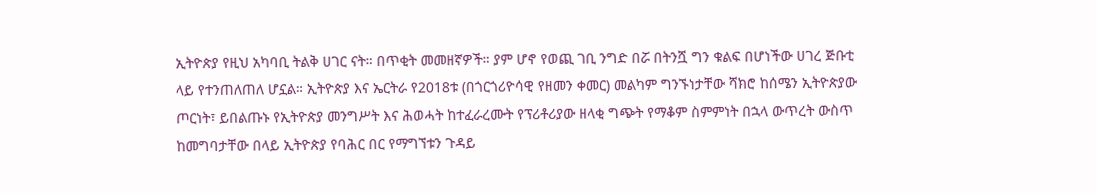ኢትዮጵያ የዚህ አካባቢ ትልቅ ሀገር ናት። በጥቂት መመዘኛዎች። ያም ሆኖ የወጪ ገቢ ንግድ በሯ በትንሿ ግን ቁልፍ በሆነችው ሀገረ ጅቡቲ ላይ የተንጠለጠለ ሆኗል። ኢትዮጵያ እና ኤርትራ የ2018ቱ (በጎርጎሪዮሳዊ የዘመን ቀመር) መልካም ግንኙነታቸው ሻክሮ ከሰሜን ኢትዮጵያው ጦርነት፣ ይበልጡኑ የኢትዮጵያ መንግሥት እና ሕወሓት ከተፈራረሙት የፕሪቶሪያው ዘላቂ ግጭት የማቆም ስምምነት በኋላ ውጥረት ውስጥ ከመግባታቸው በላይ ኢትዮጵያ የባሕር በር የማግኘቱን ጉዳይ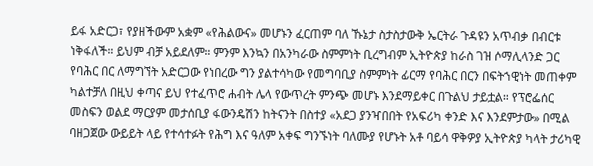ይፋ አድርጋ፣ የያዘችውም አቋም «የሕልውና» መሆኑን ፈርጠም ባለ ኹኔታ ስታስታውቅ ኤርትራ ጉዳዩን አጥብቃ በብርቱ ነቅፋለች። ይህም ብቻ አይደለም። ምንም እንኳን በአንካራው ስምምነት ቢረግብም ኢትዮጵያ ከራስ ገዝ ሶማሊላንድ ጋር የባሕር በር ለማግኘት አድርጋው የነበረው ግን ያልተሳካው የመግባቢያ ስምምነት ፊርማ የባሕር በርን በፍትኀዊነት መጠቀም ካልተቻለ በዚህ ቀጣና ይህ የተፈጥሮ ሐብት ሌላ የውጥረት ምንጭ መሆኑ እንደማይቀር በጉልህ ታይቷል። የፕሮፌሰር መስፍን ወልደ ማርያም መታሰቢያ ፋውንዴሽን ከትናንት በስተያ «አደጋ ያንዣበበት የአፍሪካ ቀንድ እና እንደምታው» በሚል ባዘጋጀው ውይይት ላይ የተሳተፉት የሕግ እና ዓለም አቀፍ ግንኙነት ባለሙያ የሆኑት አቶ ባይሳ ዋቅዎያ ኢትዮጵያ ካላት ታሪካዊ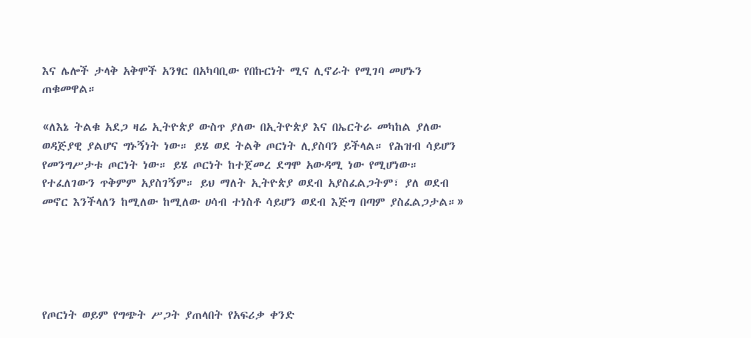እና ሌሎች ታላቅ አቅሞች አንፃር በአካባቢው የበኩርነት ሚና ሊኖራት የሚገባ መሆኑን ጠቁመዋል።

«ለእኔ ትልቁ አደጋ ዛሬ ኢትዮጵያ ውስጥ ያለው በኢትዮጵያ እና በኤርትራ መካከል ያለው ወዳጅያዊ ያልሆና ግኑኝነት ነው። ይሄ ወደ ትልቅ ጦርነት ሊያስባን ይችላል። የሕዝብ ሳይሆን የመንግሥታቱ ጦርነት ነው። ይሄ ጦርነት ከተጀመረ ደግሞ አውዳሚ ነው የሚሆነው። የተፈለገውን ጥቅምም አያስገኝም። ይህ ማለት ኢትዮጵያ ወደብ አያስፈልጋትም፣ ያለ ወደብ መኖር እንችላለን ከሚለው ከሚለው ሀሳብ ተነስቶ ሳይሆን ወደብ እጅግ በጣም ያስፈልጋታል።»





የጦርነት ወይም የግጭት ሥጋት ያጠላበት የአፍሪቃ ቀንድ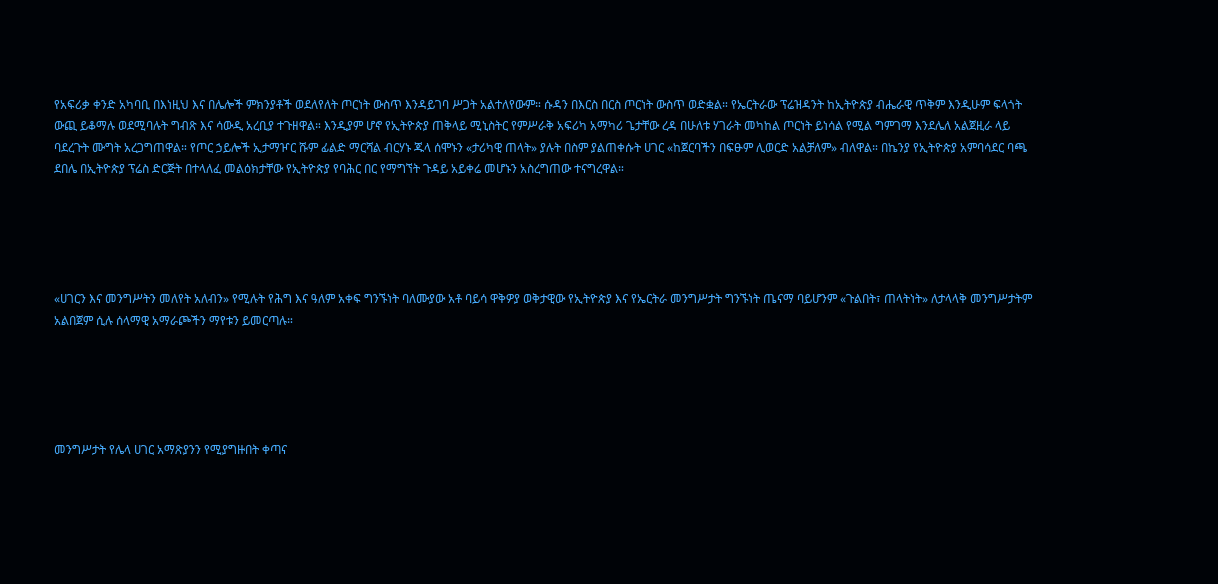የአፍሪቃ ቀንድ አካባቢ በእነዚህ እና በሌሎች ምክንያቶች ወደለየለት ጦርነት ውስጥ እንዳይገባ ሥጋት አልተለየውም። ሱዳን በእርስ በርስ ጦርነት ውስጥ ወድቋል። የኤርትራው ፕሬዝዳንት ከኢትዮጵያ ብሔራዊ ጥቅም እንዲሁም ፍላጎት ውጪ ይቆማሉ ወደሚባሉት ግብጽ እና ሳውዲ አረቢያ ተጉዘዋል። እንዲያም ሆኖ የኢትዮጵያ ጠቅላይ ሚኒስትር የምሥራቅ አፍሪካ አማካሪ ጌታቸው ረዳ በሁለቱ ሃገራት መካከል ጦርነት ይነሳል የሚል ግምገማ እንደሌለ አልጀዚራ ላይ ባደረጉት ሙግት አረጋግጠዋል። የጦር ኃይሎች ኢታማዦር ሹም ፊልድ ማርሻል ብርሃኑ ጁላ ሰሞኑን «ታሪካዊ ጠላት» ያሉት በስም ያልጠቀሱት ሀገር «ከጀርባችን በፍፁም ሊወርድ አልቻለም» ብለዋል። በኬንያ የኢትዮጵያ አምባሳደር ባጫ ደበሌ በኢትዮጵያ ፕሬስ ድርጅት በተላለፈ መልዕክታቸው የኢትዮጵያ የባሕር በር የማግኘት ጉዳይ አይቀሬ መሆኑን አስረግጠው ተናግረዋል።





«ሀገርን እና መንግሥትን መለየት አለብን» የሚሉት የሕግ እና ዓለም አቀፍ ግንኙነት ባለሙያው አቶ ባይሳ ዋቅዎያ ወቅታዊው የኢትዮጵያ እና የኤርትራ መንግሥታት ግንኙነት ጤናማ ባይሆንም «ጉልበት፣ ጠላትነት» ለታላላቅ መንግሥታትም አልበጀም ሲሉ ሰላማዊ አማራጮችን ማየቱን ይመርጣሉ።





መንግሥታት የሌላ ሀገር አማጽያንን የሚያግዙበት ቀጣና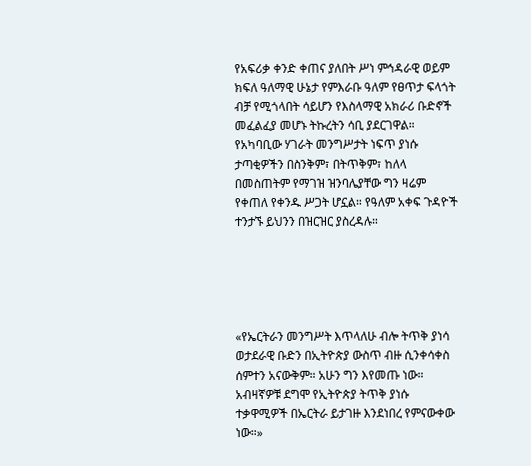የአፍሪቃ ቀንድ ቀጠና ያለበት ሥነ ምኅዳራዊ ወይም ክፍለ ዓለማዊ ሁኔታ የምእራቡ ዓለም የፀጥታ ፍላጎት ብቻ የሚጎላበት ሳይሆን የእስላማዊ አክራሪ ቡድኖች መፈልፈያ መሆኑ ትኩረትን ሳቢ ያደርገዋል። የአካባቢው ሃገራት መንግሥታት ነፍጥ ያነሱ ታጣቂዎችን በስንቅም፣ በትጥቅም፣ ከለላ በመስጠትም የማገዝ ዝንባሌያቸው ግን ዛሬም የቀጠለ የቀንዱ ሥጋት ሆኗል። የዓለም አቀፍ ጉዳዮች ተንታኙ ይህንን በዝርዝር ያስረዳሉ።





«የኤርትራን መንግሥት እጥላለሁ ብሎ ትጥቅ ያነሳ ወታደራዊ ቡድን በኢትዮጵያ ውስጥ ብዙ ሲንቀሳቀስ ሰምተን አናውቅም። አሁን ግን እየመጡ ነው። አብዛኛዎቹ ደግሞ የኢትዮጵያ ትጥቅ ያነሱ ተቃዋሚዎች በኤርትራ ይታገዙ እንደነበረ የምናውቀው ነው።»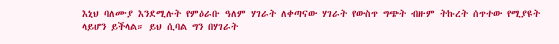እኒህ ባለሙያ እንደሚሉት የምዕራቡ ዓለም ሃገራት ለቀጣናው ሃገራት የውስጥ ግጭት ብዙም ትኩረት ሰጥተው የሚያዩት ላይሆን ይችላል። ይህ ሲባል ግን በሃገራት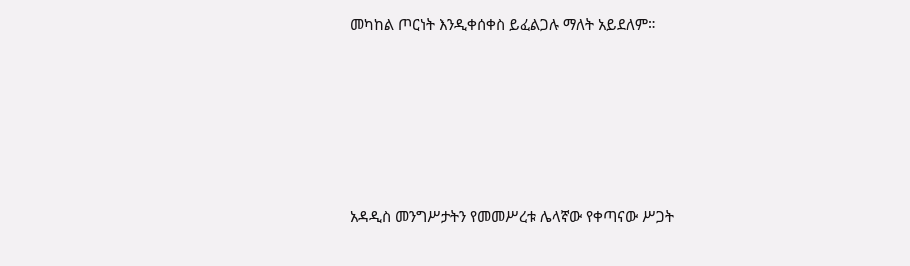መካከል ጦርነት እንዲቀሰቀስ ይፈልጋሉ ማለት አይደለም።







አዳዲስ መንግሥታትን የመመሥረቱ ሌላኛው የቀጣናው ሥጋት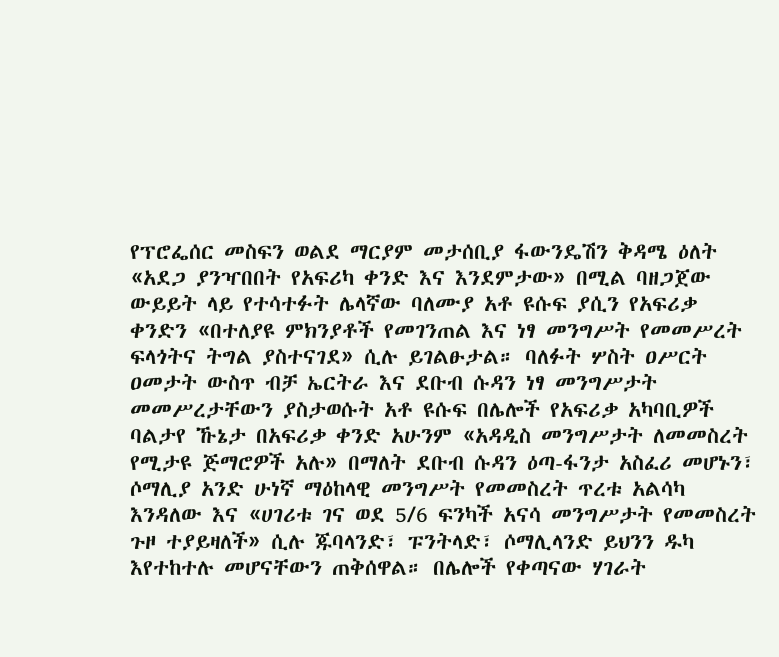የፕሮፌሰር መስፍን ወልደ ማርያም መታሰቢያ ፋውንዴሽን ቅዳሜ ዕለት «አደጋ ያንዣበበት የአፍሪካ ቀንድ እና እንደምታው» በሚል ባዘጋጀው ውይይት ላይ የተሳተፉት ሌላኛው ባለሙያ አቶ ዩሱፍ ያሲን የአፍሪቃ ቀንድን «በተለያዩ ምክንያቶች የመገንጠል እና ነፃ መንግሥት የመመሥረት ፍላጎትና ትግል ያስተናገደ» ሲሉ ይገልፁታል። ባለፉት ሦስት ዐሥርት ዐመታት ውስጥ ብቻ ኤርትራ እና ደቡብ ሱዳን ነፃ መንግሥታት መመሥረታቸውን ያስታወሱት አቶ ዩሱፍ በሌሎች የአፍሪቃ አካባቢዎች ባልታየ ኹኔታ በአፍሪቃ ቀንድ አሁንም «አዳዲስ መንግሥታት ለመመስረት የሚታዩ ጅማሮዎች አሉ» በማለት ደቡብ ሱዳን ዕጣ-ፋንታ አስፈሪ መሆኑን፣ ሶማሊያ አንድ ሁነኛ ማዕከላዊ መንግሥት የመመስረት ጥረቱ አልሳካ እንዳለው እና «ሀገሪቱ ገና ወደ 5/6 ፍንካች አናሳ መንግሥታት የመመስረት ጉዞ ተያይዛለች» ሲሉ ጁባላንድ፣ ፑንትላድ፣ ሶማሊላንድ ይህንን ዱካ እየተከተሉ መሆናቸውን ጠቅሰዋል። በሌሎች የቀጣናው ሃገራት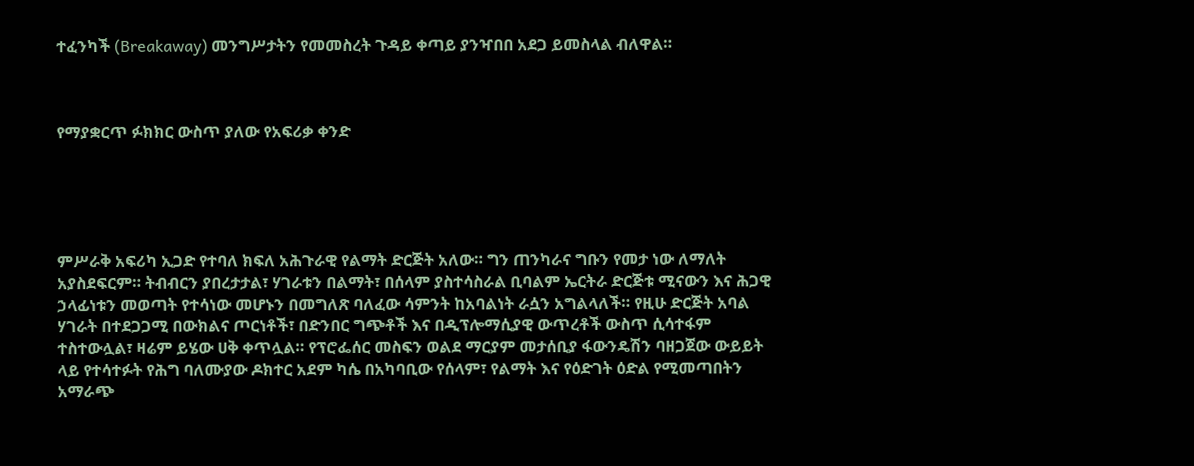ተፈንካች (Breakaway) መንግሥታትን የመመስረት ጉዳይ ቀጣይ ያንዣበበ አደጋ ይመስላል ብለዋል።



የማያቋርጥ ፉክክር ውስጥ ያለው የአፍሪቃ ቀንድ





ምሥራቅ አፍሪካ ኢጋድ የተባለ ክፍለ አሕጉራዊ የልማት ድርጅት አለው። ግን ጠንካራና ግቡን የመታ ነው ለማለት አያስደፍርም። ትብብርን ያበረታታል፣ ሃገራቱን በልማት፣ በሰላም ያስተሳስራል ቢባልም ኤርትራ ድርጅቱ ሚናውን እና ሕጋዊ ኃላፊነቱን መወጣት የተሳነው መሆኑን በመግለጽ ባለፈው ሳምንት ከአባልነት ራሷን አግልላለች። የዚሁ ድርጅት አባል ሃገራት በተደጋጋሚ በውክልና ጦርነቶች፣ በድንበር ግጭቶች እና በዲፕሎማሲያዊ ውጥረቶች ውስጥ ሲሳተፋም ተስተውሏል፣ ዛሬም ይሄው ሀቅ ቀጥሏል። የፕሮፌሰር መስፍን ወልደ ማርያም መታሰቢያ ፋውንዴሽን ባዘጋጀው ውይይት ላይ የተሳተፉት የሕግ ባለሙያው ዶክተር አደም ካሴ በአካባቢው የሰላም፣ የልማት እና የዕድገት ዕድል የሚመጣበትን አማራጭ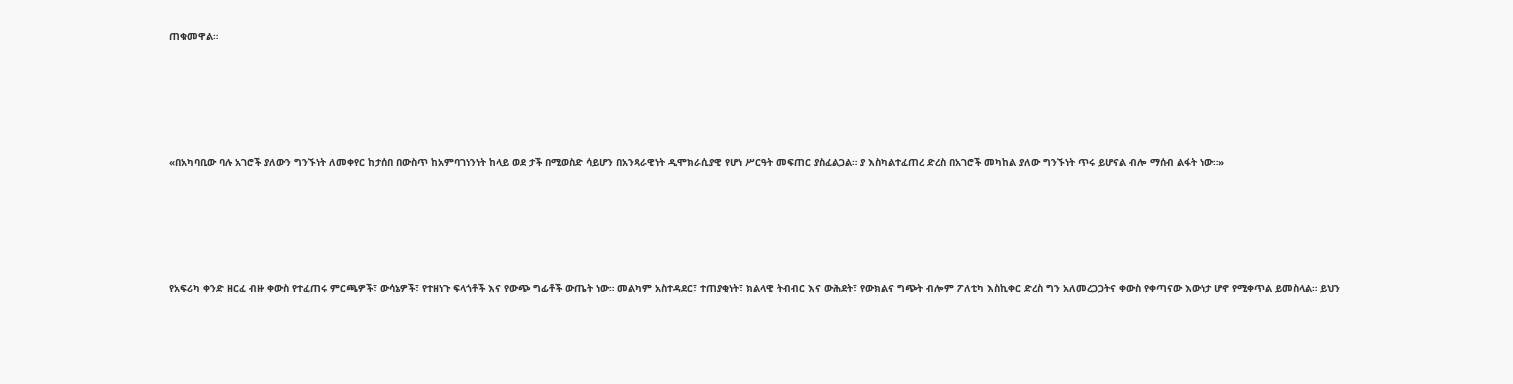ጠቁመዋል።





«በአካባቢው ባሉ አገሮች ያለውን ግንኙነት ለመቀየር ከታሰበ በውስጥ ከአምባገነንነት ከላይ ወደ ታች በሚወስድ ሳይሆን በአንጻራዊነት ዲሞክራሲያዊ የሆነ ሥርዓት መፍጠር ያስፈልጋል። ያ እስካልተፈጠረ ድረስ በአገሮች መካከል ያለው ግንኙነት ጥሩ ይሆናል ብሎ ማሰብ ልፋት ነው።»





የአፍሪካ ቀንድ ዘርፈ ብዙ ቀውስ የተፈጠሩ ምርጫዎች፣ ውሳኔዎች፣ የተዘነጉ ፍላጎቶች እና የውጭ ግፊቶች ውጤት ነው። መልካም አስተዳደር፣ ተጠያቂነት፣ ክልላዊ ትብብር እና ውሕደት፣ የውክልና ግጭት ብሎም ፖለቲካ እስኪቀር ድረስ ግን አለመረጋጋትና ቀውስ የቀጣናው እውነታ ሆኖ የሚቀጥል ይመስላል። ይህን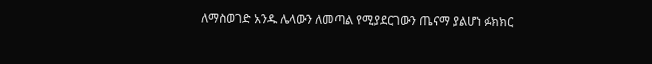ለማስወገድ አንዱ ሌላውን ለመጣል የሚያደርገውን ጤናማ ያልሆነ ፉክክር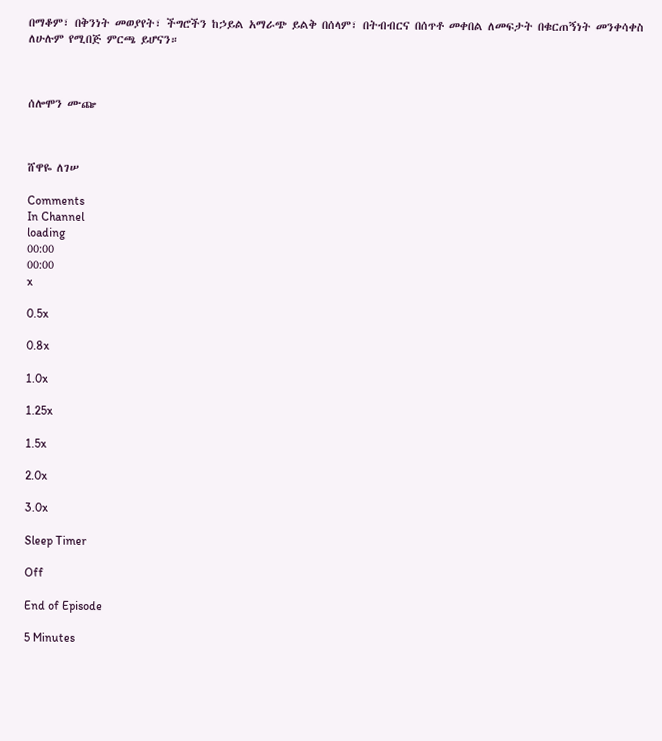በማቆም፣ በቅንነት መወያየት፣ ችግሮችን ከኃይል አማራጭ ይልቅ በሰላም፣ በትብብርና በሰጥቶ መቀበል ለመፍታት በቁርጠኝነት መንቀሳቀስ ለሁሉም የሚበጅ ምርጫ ይሆናን።



ሰሎሞን ሙጬ



ሸዋዬ ለገሠ

Comments
In Channel
loading
00:00
00:00
x

0.5x

0.8x

1.0x

1.25x

1.5x

2.0x

3.0x

Sleep Timer

Off

End of Episode

5 Minutes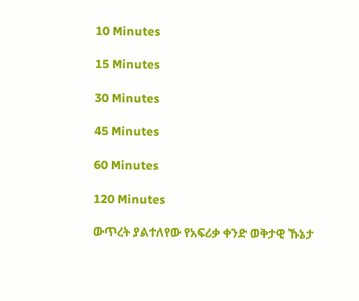10 Minutes

15 Minutes

30 Minutes

45 Minutes

60 Minutes

120 Minutes

ውጥረት ያልተለየው የአፍሪቃ ቀንድ ወቅታዊ ኹኔታ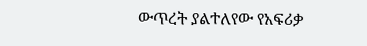ውጥረት ያልተለየው የአፍሪቃ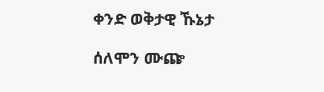ቀንድ ወቅታዊ ኹኔታ

ሰለሞን ሙጬ